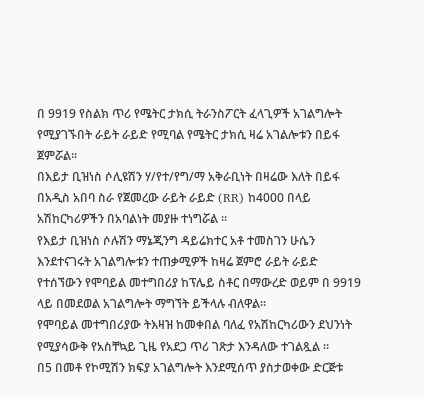በ 9919 የስልክ ጥሪ የሜትር ታክሲ ትራንስፖርት ፈላጊዎች አገልግሎት የሚያገኙበት ራይት ራይድ የሚባል የሜትር ታክሲ ዛሬ አገልሎቱን በይፋ ጀምሯል።
በእይታ ቢዝነስ ሶሊዩሽን ሃ/የተ/የግ/ማ አቅራቢነት በዛሬው እለት በይፋ በአዲስ አበባ ስራ የጀመረው ራይት ራይድ (RR) ከ4000 በላይ አሽከርካሪዎችን በአባልነት መያዙ ተነግሯል ።
የእይታ ቢዝነስ ሶሉሽን ማኔጂንግ ዳይሬክተር አቶ ተመስገን ሁሴን እንደተናገሩት አገልግሎቱን ተጠቃሚዎች ከዛሬ ጀምሮ ራይት ራይድ የተሰኘውን የሞባይል መተግበሪያ ከፕሌይ ስቶር በማውረድ ወይም በ 9919 ላይ በመደወል አገልግሎት ማግኘት ይችላሉ ብለዋል።
የሞባይል መተግበሪያው ትእዛዝ ከመቀበል ባለፈ የአሽከርካሪውን ደህንነት የሚያሳውቅ የአስቸኳይ ጊዜ የአደጋ ጥሪ ገጽታ እንዳለው ተገልጿል ።
በ5 በመቶ የኮሚሽን ክፍያ አገልግሎት እንደሚሰጥ ያስታወቀው ድርጅቱ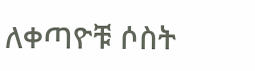ለቀጣዮቹ ሶስት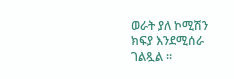ወራት ያለ ኮሚሽን ክፍያ እንደሚሰራ ገልጿል ።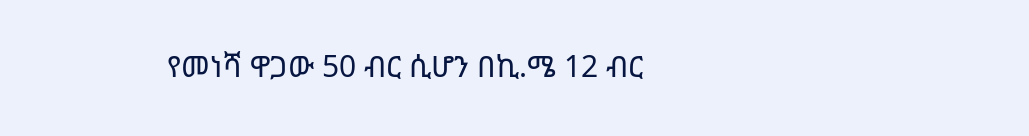የመነሻ ዋጋው 50 ብር ሲሆን በኪ.ሜ 12 ብር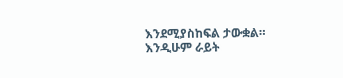እንደሚያስከፍል ታውቋል።
እንዲሁም ራይት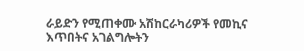ራይድን የሚጠቀሙ አሽከርራካሪዎች የመኪና እጥበትና አገልግሎትን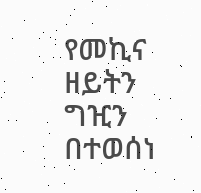የመኪና ዘይትን ግዢን በተወሰነ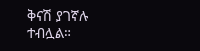ቅናሽ ያገኛሉ ተብሏል።